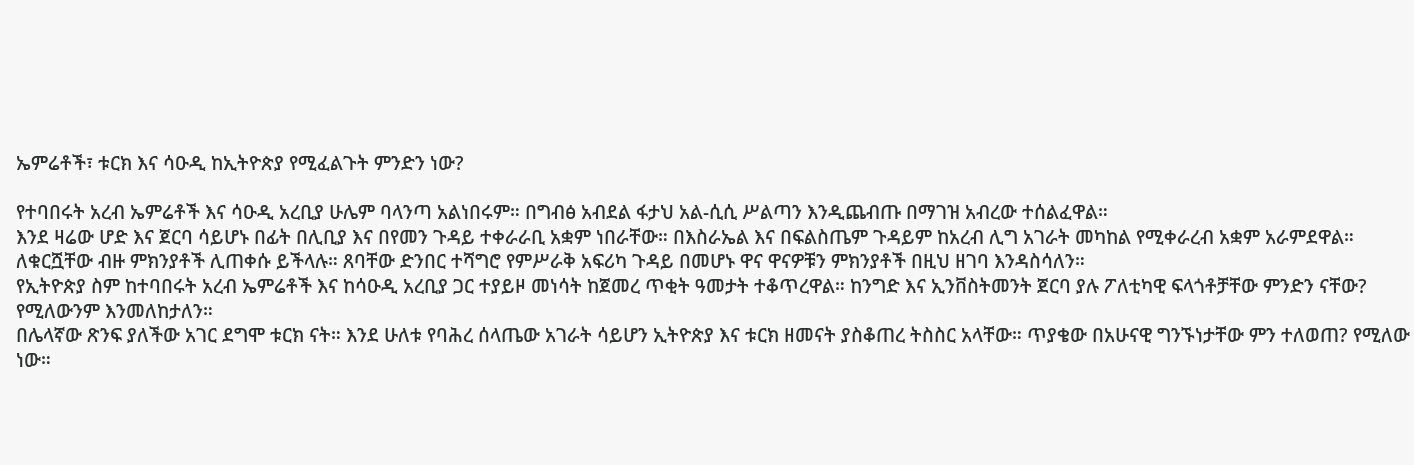ኤምሬቶች፣ ቱርክ እና ሳዑዲ ከኢትዮጵያ የሚፈልጉት ምንድን ነው?

የተባበሩት አረብ ኤምሬቶች እና ሳዑዲ አረቢያ ሁሌም ባላንጣ አልነበሩም። በግብፅ አብደል ፋታህ አል-ሲሲ ሥልጣን እንዲጨብጡ በማገዝ አብረው ተሰልፈዋል።
እንደ ዛሬው ሆድ እና ጀርባ ሳይሆኑ በፊት በሊቢያ እና በየመን ጉዳይ ተቀራራቢ አቋም ነበራቸው። በእስራኤል እና በፍልስጤም ጉዳይም ከአረብ ሊግ አገራት መካከል የሚቀራረብ አቋም አራምደዋል።
ለቁርሿቸው ብዙ ምክንያቶች ሊጠቀሱ ይችላሉ። ጸባቸው ድንበር ተሻግሮ የምሥራቅ አፍሪካ ጉዳይ በመሆኑ ዋና ዋናዎቹን ምክንያቶች በዚህ ዘገባ እንዳስሳለን።
የኢትዮጵያ ስም ከተባበሩት አረብ ኤምሬቶች እና ከሳዑዲ አረቢያ ጋር ተያይዞ መነሳት ከጀመረ ጥቂት ዓመታት ተቆጥረዋል። ከንግድ እና ኢንቨስትመንት ጀርባ ያሉ ፖለቲካዊ ፍላጎቶቻቸው ምንድን ናቸው? የሚለውንም እንመለከታለን።
በሌላኛው ጽንፍ ያለችው አገር ደግሞ ቱርክ ናት። እንደ ሁለቱ የባሕረ ሰላጤው አገራት ሳይሆን ኢትዮጵያ እና ቱርክ ዘመናት ያስቆጠረ ትስስር አላቸው። ጥያቄው በአሁናዊ ግንኙነታቸው ምን ተለወጠ? የሚለው ነው።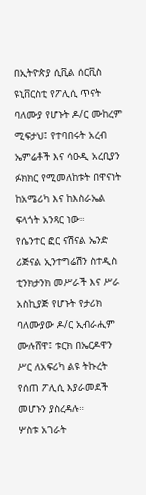በኢትዮጵያ ሲቪል ሰርቪስ ዩኒቨርስቲ የፖሊሲ ጥናት ባለሙያ የሆኑት ዶ/ር ሙከረም ሚፍታህ፤ የተባበሩት አረብ ኤምሬቶች እና ሳዑዲ አረቢያን ፉክክር የሚመለከቱት በዋናነት ከአሜሪካ እና ከእስራኤል ፍላጎት አንጻር ነው።
የሴንተር ፎር ናሽናል ኤንድ ሪጅናል ኢንተግሬሽን ስተዲስ ቲንክታንክ መሥራች እና ሥራ አስኪያጅ የሆኑት የታሪክ ባለሙያው ዶ/ር ኢብራሒም ሙሉሸዋ፤ ቱርክ በኤርዶዋን ሥር ለአፍሪካ ልዩ ትኩረት የሰጠ ፖሊሲ እያራመደች መሆኑን ያስረዳሉ።
ሦስቱ አገራት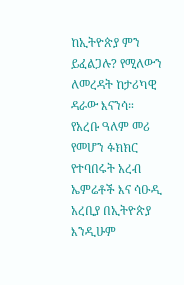ከኢትዮጵያ ምን ይፈልጋሉ? የሚለውን ለመረዳት ከታሪካዊ ዳራው እናንሳ።
የአረቡ ዓለም መሪ የመሆን ፉክክር
የተባበሩት አረብ ኤምሬቶች እና ሳዑዲ አረቢያ በኢትዮጵያ እንዲሁም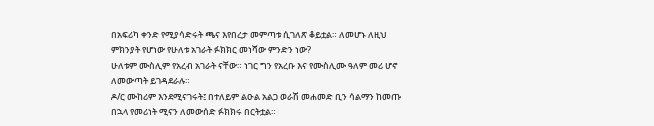በአፍሪካ ቀንድ የሚያሳድሩት ጫና እየበረታ መምጣቱ ሲገለጽ ቆይቷል። ለመሆኑ ለዚህ ምክንያት የሆነው የሁለቱ አገራት ፉክክር መነሻው ምንድን ነው?
ሁለቱም ሙስሊም የአረብ አገራት ናቸው። ነገር ግን የአረቡ እና የሙስሊሙ ዓለም መሪ ሆኖ ለመውጣት ይገዳደራሉ።
ዶ/ር ሙከሪም እንደሚናገሩት፤ በተለይም ልዑል አልጋ ወራሽ መሐመድ ቢን ሳልማን ከመጡ በኋላ የመሪነት ሚናን ለመውሰድ ፉክክሩ በርትቷል።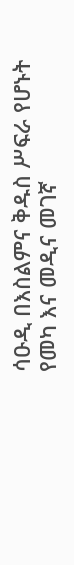ሳዑዲ በእስልምና ቅዱስ ሥፍራ የሆኑት የመካ እና መዲና መገኛ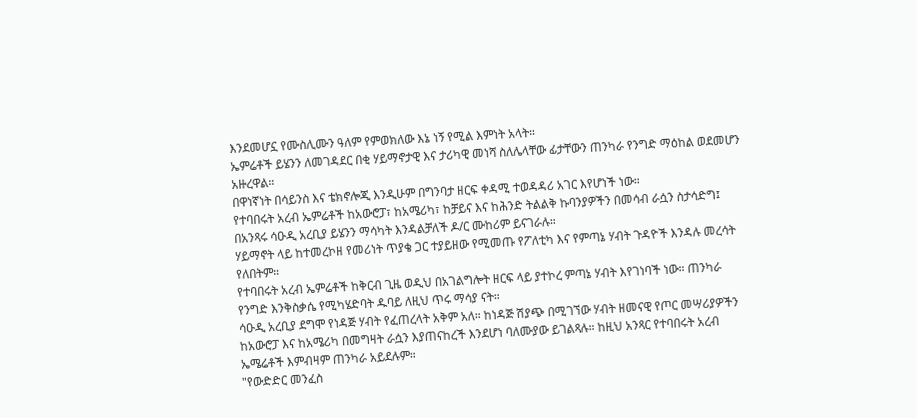እንደመሆኗ የሙስሊሙን ዓለም የምወክለው እኔ ነኝ የሚል እምነት አላት።
ኤምሬቶች ይሄንን ለመገዳደር በቂ ሃይማኖታዊ እና ታሪካዊ መነሻ ስለሌላቸው ፊታቸውን ጠንካራ የንግድ ማዕከል ወደመሆን አዙረዋል።
በዋነኛነት በሳይንስ እና ቴክኖሎጂ እንዲሁም በግንባታ ዘርፍ ቀዳሚ ተወዳዳሪ አገር እየሆነች ነው።
የተባበሩት አረብ ኤምሬቶች ከአውሮፓ፣ ከአሜሪካ፣ ከቻይና እና ከሕንድ ትልልቅ ኩባንያዎችን በመሳብ ራሷን ስታሳድግ፤ በአንጻሩ ሳዑዲ አረቢያ ይሄንን ማሳካት እንዳልቻለች ዶ/ር ሙከሪም ይናገራሉ።
ሃይማኖት ላይ ከተመረኮዘ የመሪነት ጥያቄ ጋር ተያይዘው የሚመጡ የፖለቲካ እና የምጣኔ ሃብት ጉዳዮች እንዳሉ መረሳት የለበትም።
የተባበሩት አረብ ኤምሬቶች ከቅርብ ጊዜ ወዲህ በአገልግሎት ዘርፍ ላይ ያተኮረ ምጣኔ ሃብት እየገነባች ነው። ጠንካራ የንግድ እንቅስቃሴ የሚካሄድባት ዱባይ ለዚህ ጥሩ ማሳያ ናት።
ሳዑዲ አረቢያ ደግሞ የነዳጅ ሃብት የፈጠረላት አቅም አለ። ከነዳጅ ሽያጭ በሚገኘው ሃብት ዘመናዊ የጦር መሣሪያዎችን ከአውሮፓ እና ከአሜሪካ በመግዛት ራሷን እያጠናከረች እንደሆነ ባለሙያው ይገልጻሉ። ከዚህ አንጻር የተባበሩት አረብ ኤሜሬቶች እምብዛም ጠንካራ አይደሉም።
"የውድድር መንፈስ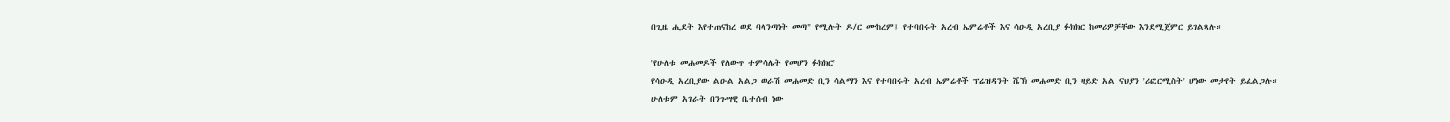በጊዜ ሒደት እየተጠናከረ ወደ ባላንጣነት መጣ" የሚሉት ዶ/ር ሙከረም፤ የተባበሩት አረብ ኤምሬቶች እና ሳዑዲ አረቢያ ፉክክር ከመሪዎቻቸው እንደሚጀምር ይገልጻሉ።

'የሁለቱ መሐመዶች የለውጥ ተምሳሌት የመሆን ፉክክር'
የሳዑዲ አረቢያው ልዑል አልጋ ወራሽ መሐመድ ቢን ሳልማን እና የተባበሩት አረብ ኤምሬቶች ፕሬዝዳንት ሼኽ መሐመድ ቢን ዛይድ አል ናህያን 'ሪፎርሚስት' ሆነው መታየት ይፈልጋሉ።
ሁለቱም አገራት በንጉሣዊ ቤተሰብ ነው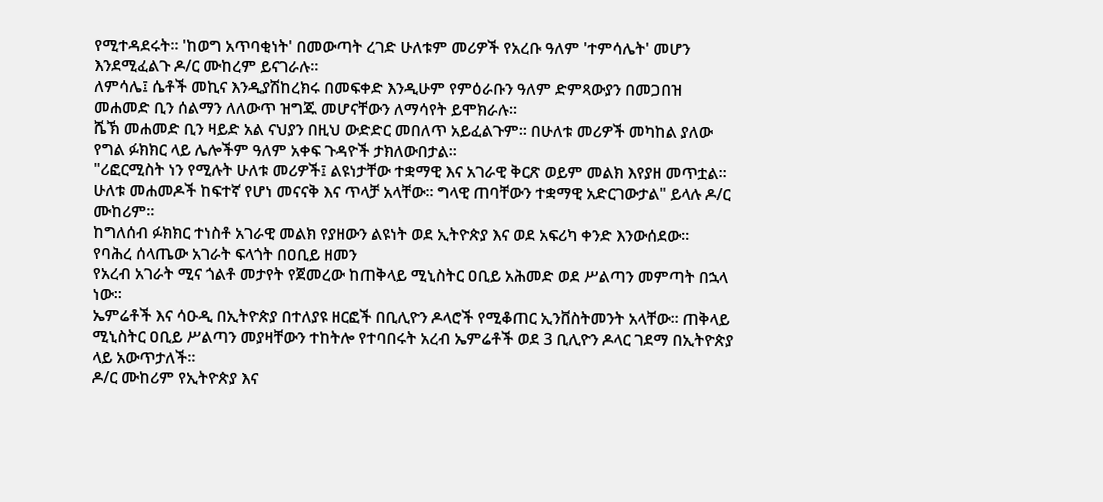የሚተዳደሩት። 'ከወግ አጥባቂነት' በመውጣት ረገድ ሁለቱም መሪዎች የአረቡ ዓለም 'ተምሳሌት' መሆን እንደሚፈልጉ ዶ/ር ሙከረም ይናገራሉ።
ለምሳሌ፤ ሴቶች መኪና እንዲያሽከረክሩ በመፍቀድ እንዲሁም የምዕራቡን ዓለም ድምጻውያን በመጋበዝ መሐመድ ቢን ሰልማን ለለውጥ ዝግጁ መሆናቸውን ለማሳየት ይሞክራሉ።
ሼኽ መሐመድ ቢን ዛይድ አል ናህያን በዚህ ውድድር መበለጥ አይፈልጉም። በሁለቱ መሪዎች መካከል ያለው የግል ፉክክር ላይ ሌሎችም ዓለም አቀፍ ጉዳዮች ታክለውበታል።
"ሪፎርሚስት ነን የሚሉት ሁለቱ መሪዎች፤ ልዩነታቸው ተቋማዊ እና አገራዊ ቅርጽ ወይም መልክ እየያዘ መጥቷል። ሁለቱ መሐመዶች ከፍተኛ የሆነ መናናቅ እና ጥላቻ አላቸው። ግላዊ ጠባቸውን ተቋማዊ አድርገውታል" ይላሉ ዶ/ር ሙከሪም።
ከግለሰብ ፉክክር ተነስቶ አገራዊ መልክ የያዘውን ልዩነት ወደ ኢትዮጵያ እና ወደ አፍሪካ ቀንድ እንውሰደው።
የባሕረ ሰላጤው አገራት ፍላጎት በዐቢይ ዘመን
የአረብ አገራት ሚና ጎልቶ መታየት የጀመረው ከጠቅላይ ሚኒስትር ዐቢይ አሕመድ ወደ ሥልጣን መምጣት በኋላ ነው።
ኤምሬቶች እና ሳዑዲ በኢትዮጵያ በተለያዩ ዘርፎች በቢሊዮን ዶላሮች የሚቆጠር ኢንቨስትመንት አላቸው። ጠቅላይ ሚኒስትር ዐቢይ ሥልጣን መያዛቸውን ተከትሎ የተባበሩት አረብ ኤምሬቶች ወደ 3 ቢሊዮን ዶላር ገደማ በኢትዮጵያ ላይ አውጥታለች።
ዶ/ር ሙከሪም የኢትዮጵያ እና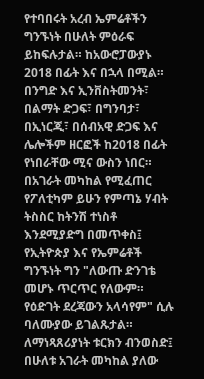የተባበሩት አረብ ኤምሬቶችን ግንኙነት በሁለት ምዕራፍ ይከፍሉታል። ከአውሮፓውያኑ 2018 በፊት እና በኋላ በሚል።
በንግድ እና ኢንቨስትመንት፣ በልማት ድጋፍ፣ በግንባታ፣ በኢነርጂ፣ በሰብአዊ ድጋፍ እና ሌሎችም ዘርፎች ከ2018 በፊት የነበራቸው ሚና ውስን ነበር።
በአገራት መካከል የሚፈጠር የፖለቲካም ይሁን የምጣኔ ሃብት ትስስር ከትንሽ ተነስቶ እንደሚያድግ በመጥቀስ፤ የኢትዮጵያ እና የኤምሬቶች ግንኙነት ግን "ለውጡ ድንገቴ መሆኑ ጥርጥር የለውም። የዕድገት ደረጃውን አላሳየም" ሲሉ ባለሙያው ይገልጹታል።
ለማነጻጸሪያነት ቱርክን ብንወስድ፤ በሁለቱ አገራት መካከል ያለው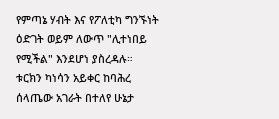የምጣኔ ሃብት እና የፖለቲካ ግንኙነት ዕድገት ወይም ለውጥ "ሊተነበይ የሚችል" እንደሆነ ያስረዳሉ።
ቱርክን ካነሳን አይቀር ከባሕረ ሰላጤው አገራት በተለየ ሁኔታ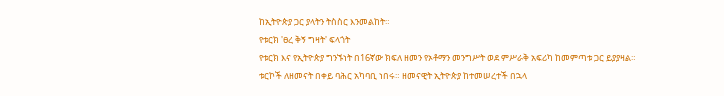ከኢትዮጵያ ጋር ያላትን ትስስር እንመልከት።
የቱርክ 'ፀረ ቅኝ ግዛት' ፍላጎት
የቱርክ እና የኢትዮጵያ ግንኙነት በ16ኛው ክፍለ ዘመን የኦቶማን መንግሥት ወደ ምሥራቅ አፍሪካ ከመምጣቱ ጋር ይያያዛል።
ቱርኮች ለዘመናት በቀይ ባሕር አካባቢ ነበሩ። ዘመናዊት ኢትዮጵያ ከተመሠረተች በኋላ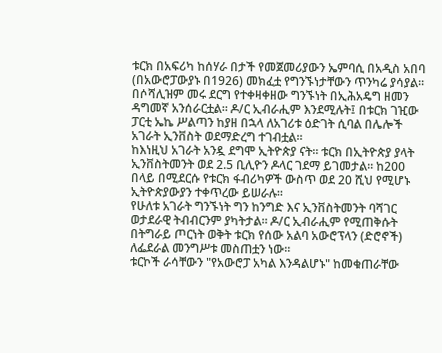ቱርክ በአፍሪካ ከሰሃራ በታች የመጀመሪያውን ኤምባሲ በአዲስ አበባ (በአውሮፓውያኑ በ1926) መክፈቷ የግንኙነታቸውን ጥንካሬ ያሳያል።
በሶሻሊዝም መሩ ደርግ የተቀዛቀዘው ግንኙነት በኢሕአዴግ ዘመን ዳግመኛ አንሰራርቷል። ዶ/ር ኢብራሒም እንደሚሉት፤ በቱርክ ገዢው ፓርቲ ኤኬ ሥልጣን ከያዘ በኋላ ለአገሪቱ ዕድገት ሲባል በሌሎች አገራት ኢንቨስት ወደማድረግ ተገብቷል።
ከእነዚህ አገራት አንዷ ደግሞ ኢትዮጵያ ናት። ቱርክ በኢትዮጵያ ያላት ኢንቨስትመንት ወደ 2.5 ቢሊዮን ዶላር ገደማ ይገመታል። ከ200 በላይ በሚደርሱ የቱርክ ፋብሪካዎች ውስጥ ወደ 20 ሺህ የሚሆኑ ኢትዮጵያውያን ተቀጥረው ይሠራሉ።
የሁለቱ አገራት ግንኙነት ግን ከንግድ እና ኢንቨስትመንት ባሻገር ወታደራዊ ትብብርንም ያካትታል። ዶ/ር ኢብራሒም የሚጠቅሱት በትግራይ ጦርነት ወቅት ቱርክ የሰው አልባ አውሮፕላን (ድሮኖች) ለፌደራል መንግሥቱ መስጠቷን ነው።
ቱርኮች ራሳቸውን "የአውሮፓ አካል እንዳልሆኑ" ከመቁጠራቸው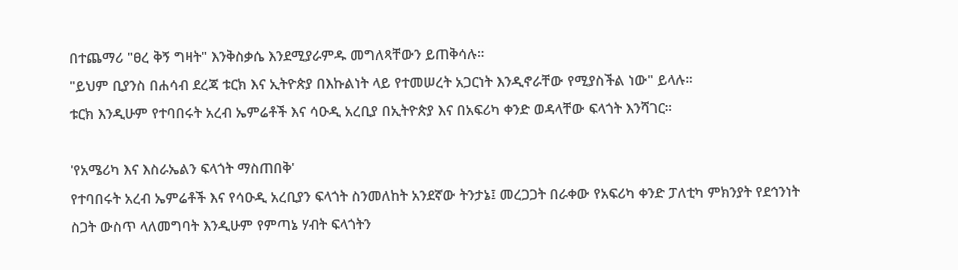በተጨማሪ "ፀረ ቅኝ ግዛት" እንቅስቃሴ እንደሚያራምዱ መግለጻቸውን ይጠቅሳሉ።
"ይህም ቢያንስ በሐሳብ ደረጃ ቱርክ እና ኢትዮጵያ በእኩልነት ላይ የተመሠረት አጋርነት እንዲኖራቸው የሚያስችል ነው" ይላሉ።
ቱርክ እንዲሁም የተባበሩት አረብ ኤምሬቶች እና ሳዑዲ አረቢያ በኢትዮጵያ እና በአፍሪካ ቀንድ ወዳላቸው ፍላጎት እንሻገር።

'የአሜሪካ እና እስራኤልን ፍላጎት ማስጠበቅ'
የተባበሩት አረብ ኤምሬቶች እና የሳዑዲ አረቢያን ፍላጎት ስንመለከት አንደኛው ትንታኔ፤ መረጋጋት በራቀው የአፍሪካ ቀንድ ፓለቲካ ምክንያት የደኅንነት ስጋት ውስጥ ላለመግባት እንዲሁም የምጣኔ ሃብት ፍላጎትን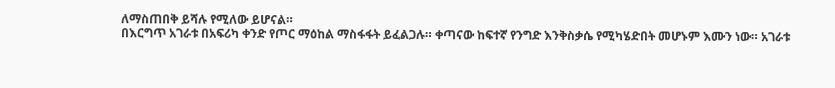ለማስጠበቅ ይሻሉ የሚለው ይሆናል።
በእርግጥ አገራቱ በአፍሪካ ቀንድ የጦር ማዕከል ማስፋፋት ይፈልጋሉ። ቀጣናው ከፍተኛ የንግድ እንቅስቃሴ የሚካሄድበት መሆኑም እሙን ነው። አገራቱ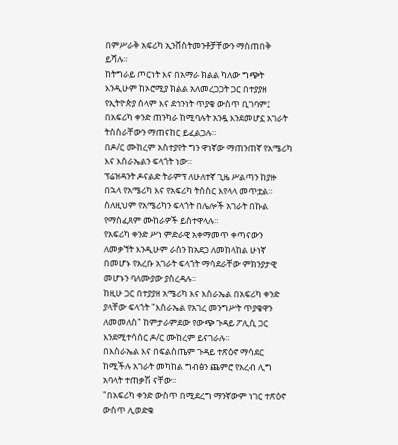በምሥራቅ አፍሪካ ኢንቨስትመንቶቻቸውን ማስጠበቅ ይሻሉ።
ከትግራይ ጦርነት እና በአማራ ክልል ካለው ግጭት እንዲሁም ከኦሮሚያ ክልል አለመረጋጋት ጋር በተያያዘ የኢትዮጵያ ሰላም እና ደኅንነት ጥያቄ ውስጥ ቢገባም፤ በአፍሪካ ቀንድ ጠንካራ ከሚባሉት አንዷ እንደመሆኗ አገራት ትስስራቸውን ማጠናከር ይፈልጋሉ።
በዶ/ር ሙከረም አስተያየት ግን ዋነኛው ማጠንጠኛ የአሜሪካ እና እስራኤልን ፍላጎት ነው።
ፕሬዝዳንት ዶናልድ ትራምፕ ለሁለተኛ ጊዜ ሥልጣን ከያዙ በኋላ የአሜሪካ እና የአፍሪካ ትስስር እየላላ መጥቷል። ስለዚህም የአሜሪካን ፍላጎት በሌሎች አገራት በኩል የማስፈጸም ሙከራዎች ይስተዋላሉ።
የአፍሪካ ቀንድ ሥነ ምድራዊ አቀማመጥ ቀጣናውን ለመቃኘት እንዲሁም ራስን ከአደጋ ለመከላከል ሁነኛ በመሆኑ የአረቡ አገራት ፍላጎት ማሳደራቸው ምክንያታዊ መሆኑን ባለሙያው ያስረዳሉ።
ከዚሁ ጋር በተያያዘ አሜሪካ እና እስራኤል በአፍሪካ ቀንድ ያላቸው ፍላጎት "እስራኤል የአገረ መንግሥት ጥያቄዋን ለመመለስ" ከምታራምደው የውጭ ጉዳይ ፖሊሲ ጋር እንደሚተሳሰር ዶ/ር ሙከረም ይናገራሉ።
በእስራኤል እና በፍልስጤም ጉዳይ ተጽዕኖ ማሳደር ከሚችሉ አገራት መካከል ግብፅን ጨምሮ የአረብ ሊግ አባላት ተጠቃሽ ናቸው።
"በአፍሪካ ቀንድ ውስጥ በሚደረግ ማንኛውም ነገር ተጽዕኖ ውስጥ ሊወድቁ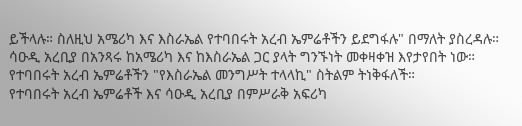ይችላሉ። ስለዚህ አሜሪካ እና እስራኤል የተባበሩት አረብ ኤምሬቶችን ይደግፋሉ" በማለት ያስረዳሉ።
ሳዑዲ አረቢያ በአንጻሩ ከአሜሪካ እና ከእስራኤል ጋር ያላት ግንኙነት መቀዛቀዝ እየታየበት ነው። የተባበሩት አረብ ኤምሬቶችን "የእስራኤል መንግሥት ተላላኪ" ስትልም ትነቅፋለች።
የተባበሩት አረብ ኤምሬቶች እና ሳዑዲ አረቢያ በምሥራቅ አፍሪካ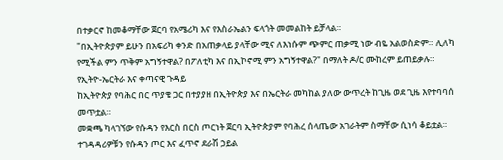በተቃርኖ ከመቆማቸው ጀርባ የአሜሪካ እና የእስራኤልን ፍላጎት መመልከት ይቻላል።
"በኢትዮጵያም ይሁን በአፍሪካ ቀንድ በአጠቃላይ ያላቸው ሚና ለእነሱም ጭምር ጠቃሚ ነው ብዬ አልወስድም። ሊለካ የሚችል ምን ጥቅም አግኝተዋል? በፖለቲካ እና በኢኮኖሚ ምን አግኝተዋል?" በማለት ዶ/ር ሙከረም ይጠይቃሉ።
የኢትዮ-ኤርትራ እና ቀጣናዊ ጉዳይ
ከኢትዮጵያ የባሕር በር ጥያቄ ጋር በተያያዘ በኢትዮጵያ እና በኤርትራ መካከል ያለው ውጥረት ከጊዜ ወደ ጊዜ እየተባባሰ መጥቷል።
መቋጫ ካላገኘው የሱዳን የእርስ በርስ ጦርነት ጀርባ ኢትዮጵያም የባሕረ ሰላጤው አገራትም ስማቸው ሲነሳ ቆይቷል። ተገዳዳሪዎቹን የሱዳን ጦር እና ፈጥኖ ደራሽ ኃይል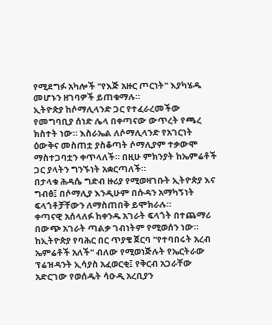የሚደግፉ አካሎች "የእጅ አዙር ጦርነት" እያካሄዱ መሆኑን ዘገባዎች ይጠቁማሉ።
ኢትዮጵያ ከሶማሊላንድ ጋር የተፈራረመችው የመግባቢያ ሰነድ ሌላ በቀጣናው ውጥረት የጫረ ክስተት ነው። እስራኤል ለሶማሊላንድ የአገርነት ዕውቅና መስጠቷ ያስቆጣት ሶማሊያም ተቃውሞ ማስተጋባቷን ቀጥላለች። በዚሁ ምክንያት ከኤምሬቶች ጋር ያላትን ግንኙነት አቋርጣለች።
በታላቁ ሕዳሴ ግድብ ዙሪያ የሚወዛገቡት ኢትዮጵያ እና ግብፅ፤ በሶማሊያ እንዲሁም በሱዳን አማካኝነት ፍላጎቶቻቸውን ለማስጠበቅ ይሞክራሉ።
ቀጣናዊ አሰላለፉ ከቀንዱ አገራት ፍላጎት በተጨማሪ በውጭ አገራት ጣልቃ ገብነትም የሚወሰን ነው።
ከኢትዮጵያ የባሕር በር ጥያቄ ጀርባ "የተባበሩት አረብ ኤምሬቶች አለች" ብለው የሚወነጅሉት የኤርትራው ፕሬዝዳንት ኢሳያስ አፈወርቂ፤ የቅርብ አጋራቸው አድርገው የወሰዱት ሳዑዲ አረቢያን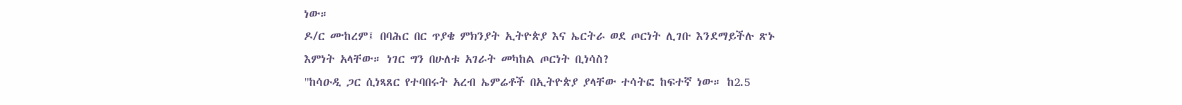ነው።
ዶ/ር ሙከረም፤ በባሕር በር ጥያቄ ምክንያት ኢትዮጵያ እና ኤርትራ ወደ ጦርነት ሊገቡ እንደማይችሉ ጽኑ እምነት አላቸው። ነገር ግን በሁለቱ አገራት መካከል ጦርነት ቢነሳስ?
"ከሳዑዲ ጋር ሲነጻጸር የተባበሩት አረብ ኤምሬቶች በኢትዮጵያ ያላቸው ተሳትፎ ከፍተኛ ነው። ከ2.5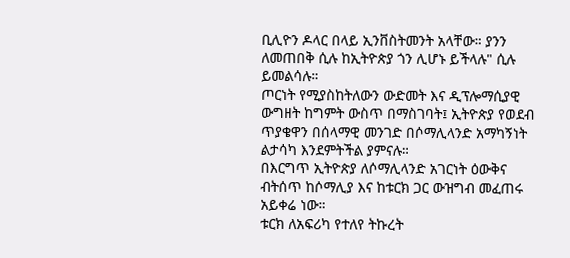ቢሊዮን ዶላር በላይ ኢንቨስትመንት አላቸው። ያንን ለመጠበቅ ሲሉ ከኢትዮጵያ ጎን ሊሆኑ ይችላሉ" ሲሉ ይመልሳሉ።
ጦርነት የሚያስከትለውን ውድመት እና ዲፕሎማሲያዊ ውግዘት ከግምት ውስጥ በማስገባት፤ ኢትዮጵያ የወደብ ጥያቄዋን በሰላማዊ መንገድ በሶማሊላንድ አማካኝነት ልታሳካ እንደምትችል ያምናሉ።
በእርግጥ ኢትዮጵያ ለሶማሊላንድ አገርነት ዕውቅና ብትሰጥ ከሶማሊያ እና ከቱርክ ጋር ውዝግብ መፈጠሩ አይቀሬ ነው።
ቱርክ ለአፍሪካ የተለየ ትኩረት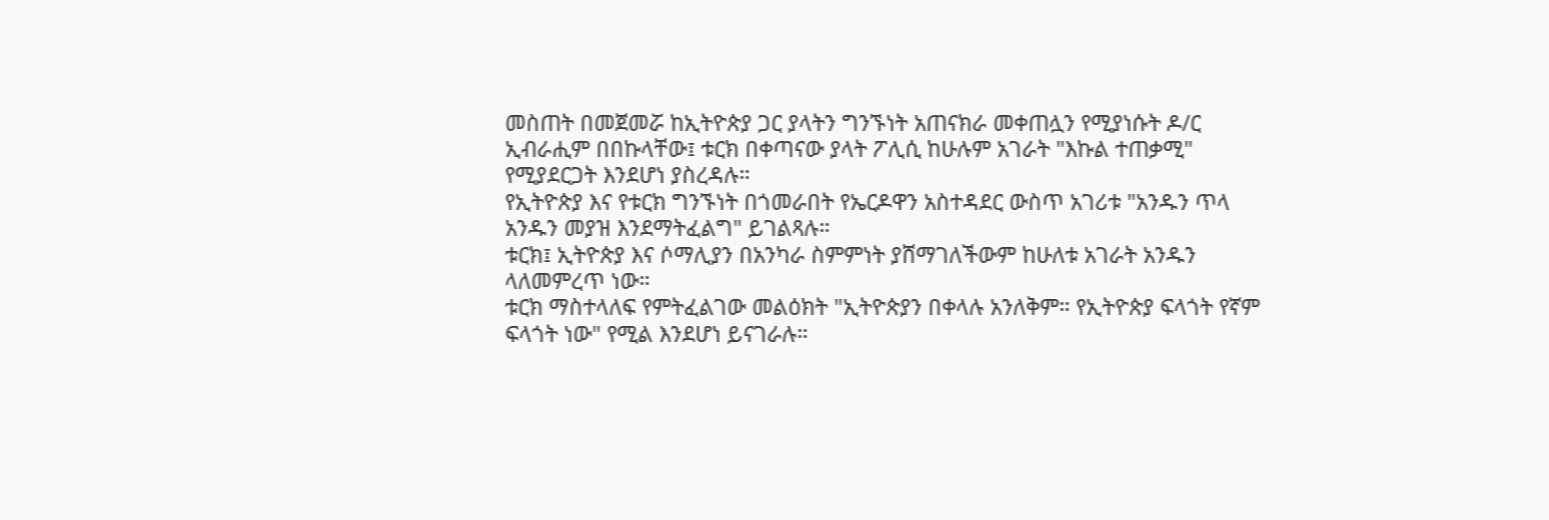መስጠት በመጀመሯ ከኢትዮጵያ ጋር ያላትን ግንኙነት አጠናክራ መቀጠሏን የሚያነሱት ዶ/ር ኢብራሒም በበኩላቸው፤ ቱርክ በቀጣናው ያላት ፖሊሲ ከሁሉም አገራት "እኩል ተጠቃሚ" የሚያደርጋት እንደሆነ ያስረዳሉ።
የኢትዮጵያ እና የቱርክ ግንኙነት በጎመራበት የኤርዶዋን አስተዳደር ውስጥ አገሪቱ "አንዱን ጥላ አንዱን መያዝ እንደማትፈልግ" ይገልጻሉ።
ቱርክ፤ ኢትዮጵያ እና ሶማሊያን በአንካራ ስምምነት ያሸማገለችውም ከሁለቱ አገራት አንዱን ላለመምረጥ ነው።
ቱርክ ማስተላለፍ የምትፈልገው መልዕክት "ኢትዮጵያን በቀላሉ አንለቅም። የኢትዮጵያ ፍላጎት የኛም ፍላጎት ነው" የሚል እንደሆነ ይናገራሉ።